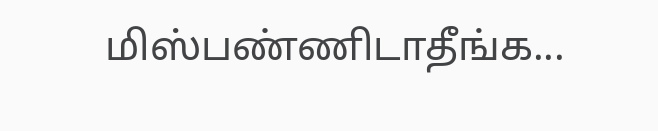மிஸ்பண்ணிடாதீங்க...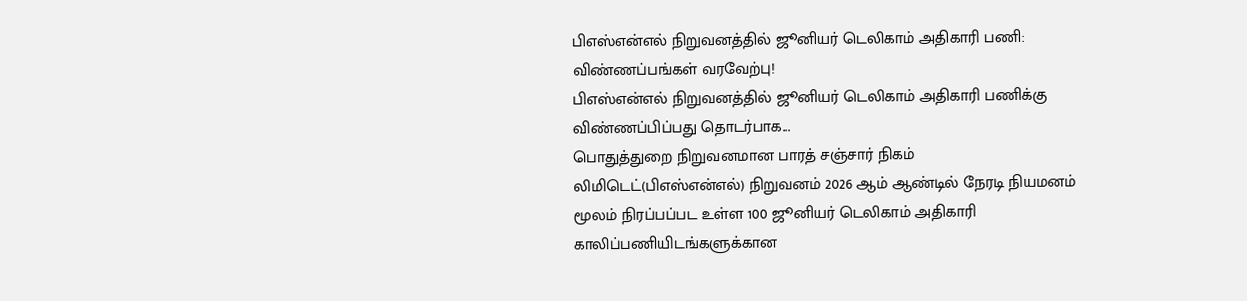பிஎஸ்என்எல் நிறுவனத்தில் ஜூனியர் டெலிகாம் அதிகாரி பணி: விண்ணப்பங்கள் வரவேற்பு!
பிஎஸ்என்எல் நிறுவனத்தில் ஜூனியர் டெலிகாம் அதிகாரி பணிக்கு விண்ணப்பிப்பது தொடர்பாக...
பொதுத்துறை நிறுவனமான பாரத் சஞ்சார் நிகம் லிமிடெட்(பிஎஸ்என்எல்) நிறுவனம் 2026 ஆம் ஆண்டில் நேரடி நியமனம் மூலம் நிரப்பப்பட உள்ள 100 ஜூனியர் டெலிகாம் அதிகாரி காலிப்பணியிடங்களுக்கான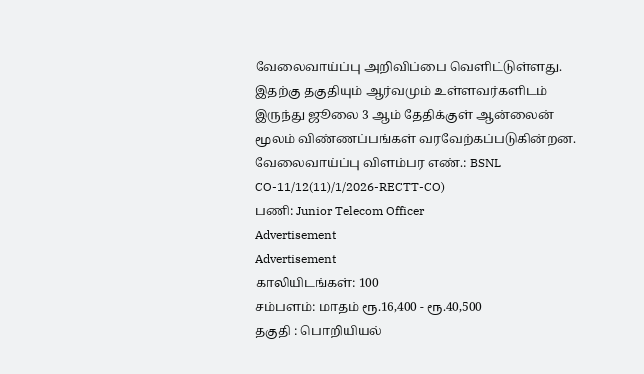வேலைவாய்ப்பு அறிவிப்பை வெளிட்டுள்ளது. இதற்கு தகுதியும் ஆர்வமும் உள்ளவர்களிடம் இருந்து ஜூலை 3 ஆம் தேதிக்குள் ஆன்லைன் மூலம் விண்ணப்பங்கள் வரவேற்கப்படுகின்றன.
வேலைவாய்ப்பு விளம்பர எண்.: BSNL CO-11/12(11)/1/2026-RECTT-CO)
பணி: Junior Telecom Officer
Advertisement
Advertisement
காலியிடங்கள்: 100
சம்பளம்: மாதம் ரூ.16,400 - ரூ.40,500
தகுதி : பொறியியல்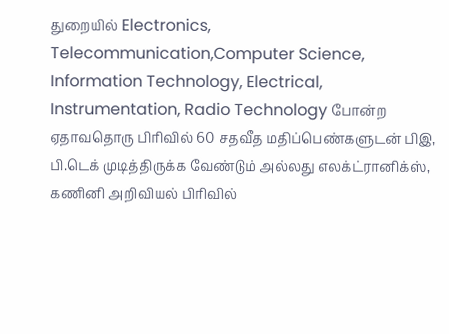துறையில் Electronics, Telecommunication,Computer Science, Information Technology, Electrical, Instrumentation, Radio Technology போன்ற ஏதாவதொரு பிரிவில் 60 சதவீத மதிப்பெண்களுடன் பிஇ, பி.டெக் முடித்திருக்க வேண்டும் அல்லது எலக்ட்ரானிக்ஸ், கணினி அறிவியல் பிரிவில்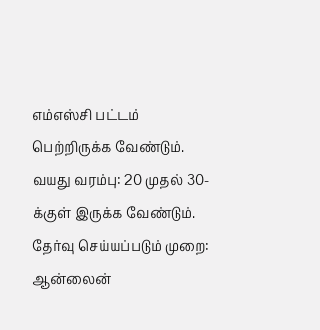எம்எஸ்சி பட்டம் பெற்றிருக்க வேண்டும்.
வயது வரம்பு: 20 முதல் 30-க்குள் இருக்க வேண்டும்.
தேர்வு செய்யப்படும் முறை: ஆன்லைன்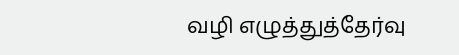வழி எழுத்துத்தேர்வு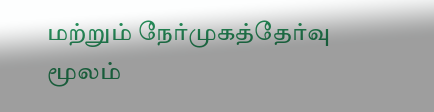மற்றும் நேர்முகத்தேர்வு மூலம்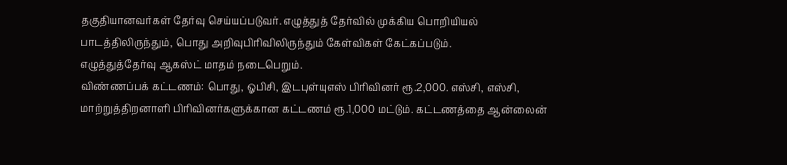தகுதியானவர்கள் தேர்வு செய்யப்படுவர். எழுத்துத் தேர்வில் முக்கிய பொறியியல் பாடத்திலிருந்தும், பொது அறிவுபிரிவிலிருந்தும் கேள்விகள் கேட்கப்படும்.
எழுத்துத்தேர்வு ஆகஸ்ட் மாதம் நடைபெறும்.
விண்ணப்பக் கட்டணம்: பொது, ஓபிசி, இடபுள்யுஎஸ் பிரிவினர் ரூ.2,000. எஸ்சி, எஸ்சி, மாற்றுத்திறனாளி பிரிவினர்களுக்கான கட்டணம் ரூ.1,000 மட்டும். கட்டணத்தை ஆன்லைன்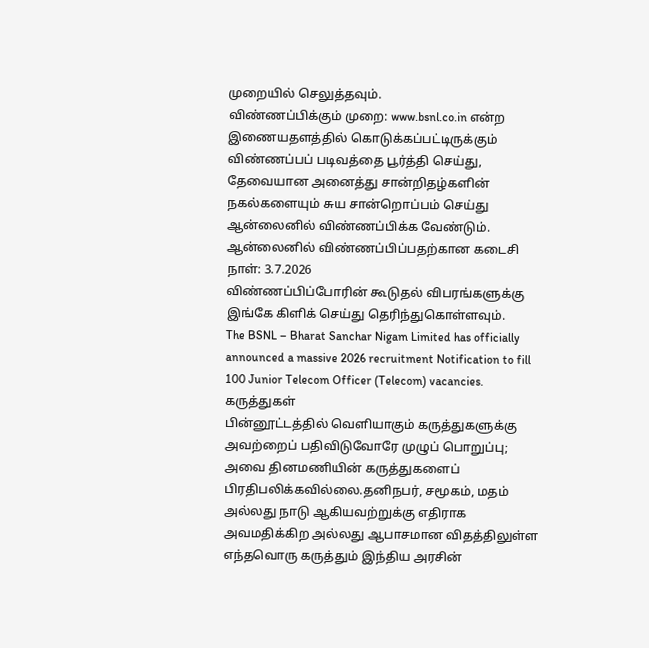முறையில் செலுத்தவும்.
விண்ணப்பிக்கும் முறை: www.bsnl.co.in என்ற இணையதளத்தில் கொடுக்கப்பட்டிருக்கும் விண்ணப்பப் படிவத்தை பூர்த்தி செய்து, தேவையான அனைத்து சான்றிதழ்களின் நகல்களையும் சுய சான்றொப்பம் செய்து ஆன்லைனில் விண்ணப்பிக்க வேண்டும்.
ஆன்லைனில் விண்ணப்பிப்பதற்கான கடைசி நாள்: 3.7.2026
விண்ணப்பிப்போரின் கூடுதல் விபரங்களுக்கு இங்கே கிளிக் செய்து தெரிந்துகொள்ளவும்.
The BSNL – Bharat Sanchar Nigam Limited has officially announced a massive 2026 recruitment Notification to fill 100 Junior Telecom Officer (Telecom) vacancies.
கருத்துகள்
பின்னூட்டத்தில் வெளியாகும் கருத்துகளுக்கு அவற்றைப் பதிவிடுவோரே முழுப் பொறுப்பு; அவை தினமணியின் கருத்துகளைப் பிரதிபலிக்கவில்லை.தனிநபர், சமூகம், மதம் அல்லது நாடு ஆகியவற்றுக்கு எதிராக அவமதிக்கிற அல்லது ஆபாசமான விதத்திலுள்ள எந்தவொரு கருத்தும் இந்திய அரசின்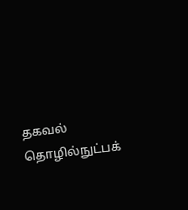தகவல் தொழில்நுட்பக்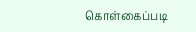கொள்கைப்படி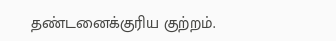தண்டனைக்குரிய குற்றம்.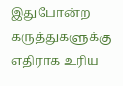இதுபோன்ற கருத்துகளுக்கு எதிராக உரிய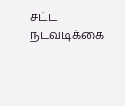சட்ட நடவடிக்கை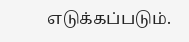எடுக்கப்படும்.